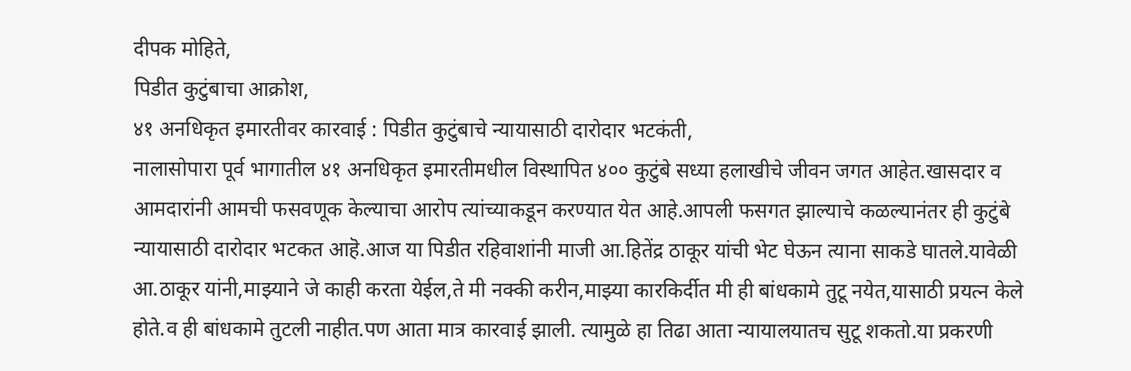दीपक मोहिते,
पिडीत कुटुंबाचा आक्रोश,
४१ अनधिकृत इमारतीवर कारवाई : पिडीत कुटुंबाचे न्यायासाठी दारोदार भटकंती,
नालासोपारा पूर्व भागातील ४१ अनधिकृत इमारतीमधील विस्थापित ४०० कुटुंबे सध्या हलाखीचे जीवन जगत आहेत.खासदार व आमदारांनी आमची फसवणूक केल्याचा आरोप त्यांच्याकडून करण्यात येत आहे.आपली फसगत झाल्याचे कळल्यानंतर ही कुटुंबे न्यायासाठी दारोदार भटकत आहॆ.आज या पिडीत रहिवाशांनी माजी आ.हितेंद्र ठाकूर यांची भेट घेऊन त्याना साकडे घातले.यावेळी आ.ठाकूर यांनी,माझ्याने जे काही करता येईल,ते मी नक्की करीन,माझ्या कारकिर्दीत मी ही बांधकामे तुटू नयेत,यासाठी प्रयत्न केले होते.व ही बांधकामे तुटली नाहीत.पण आता मात्र कारवाई झाली. त्यामुळे हा तिढा आता न्यायालयातच सुटू शकतो.या प्रकरणी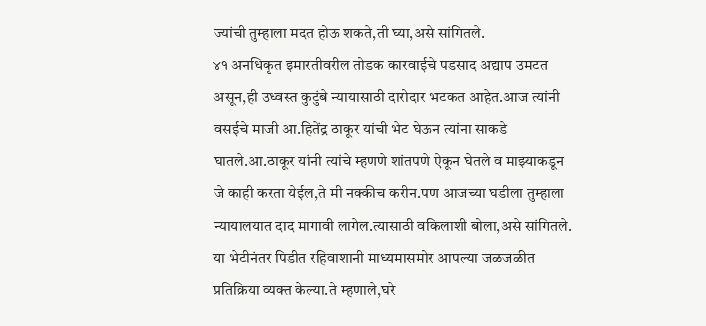ज्यांची तुम्हाला मदत होऊ शकते,ती घ्या,असे सांगितले.
४१ अनधिकृत इमारतीवरील तोडक कारवाईचे पडसाद अद्याप उमटत असून,ही उध्वस्त कुटुंबे न्यायासाठी दारोदार भटकत आहेत.आज त्यांनी वसईचे माजी आ.हितेंद्र ठाकूर यांची भेट घेऊन त्यांना साकडे घातले.आ.ठाकूर यांनी त्यांचे म्हणणे शांतपणे ऐकून घेतले व माझ्याकडून जे काही करता येईल,ते मी नक्कीच करीन.पण आजच्या घडीला तुम्हाला न्यायालयात दाद मागावी लागेल.त्यासाठी वकिलाशी बोला,असे सांगितले.
या भेटीनंतर पिडीत रहिवाशानी माध्यमासमोर आपल्या जळजळीत प्रतिक्रिया व्यक्त केल्या.ते म्हणाले,घरे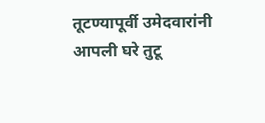तूटण्यापूर्वी उमेदवारांनी आपली घरे तुटू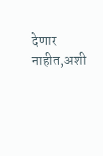देणार नाहीत,अशी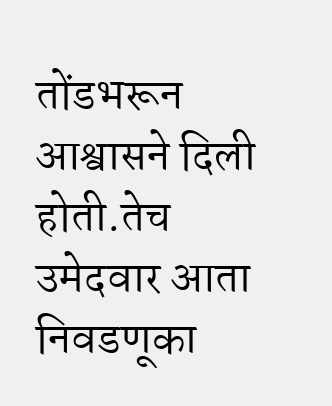तोंडभरून आश्वासने दिली होती.तेच उमेदवार आता निवडणूका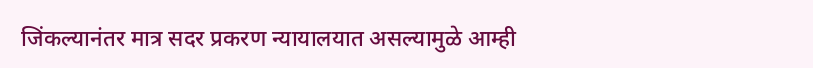जिंकल्यानंतर मात्र सदर प्रकरण न्यायालयात असल्यामुळे आम्ही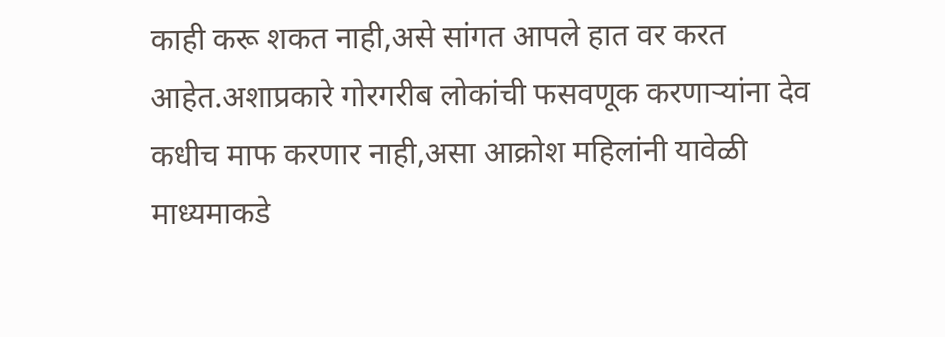काही करू शकत नाही,असे सांगत आपले हात वर करत आहेत.अशाप्रकारे गोरगरीब लोकांची फसवणूक करणाऱ्यांना देव कधीच माफ करणार नाही,असा आक्रोश महिलांनी यावेळी माध्यमाकडे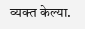व्यक्त केल्या.